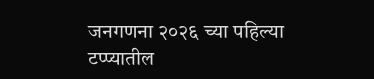जनगणना २०२६ च्या पहिल्या टप्प्यातील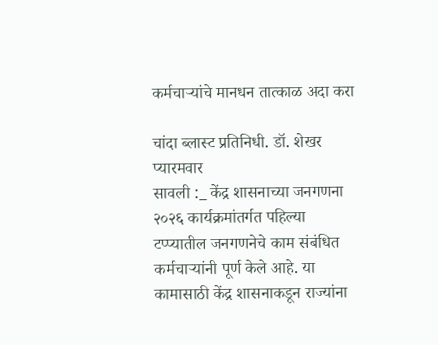कर्मचाऱ्यांचे मानधन तात्काळ अदा करा

चांदा ब्लास्ट प्रतिनिधी. डॉ. शेखर प्यारमवार
सावली :_ केंद्र शासनाच्या जनगणना २०२६ कार्यक्रमांतर्गत पहिल्या टप्प्यातील जनगणनेचे काम संबंधित कर्मचाऱ्यांनी पूर्ण केले आहे. या कामासाठी केंद्र शासनाकडून राज्यांना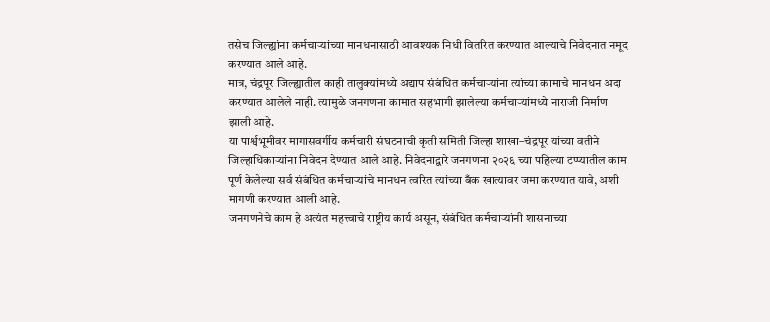तसेच जिल्ह्यांना कर्मचाऱ्यांच्या मानधनासाठी आवश्यक निधी वितरित करण्यात आल्याचे निवेदनात नमूद करण्यात आले आहे.
मात्र, चंद्रपूर जिल्ह्यातील काही तालुक्यांमध्ये अद्याप संबंधित कर्मचाऱ्यांना त्यांच्या कामाचे मानधन अदा करण्यात आलेले नाही. त्यामुळे जनगणना कामात सहभागी झालेल्या कर्मचाऱ्यांमध्ये नाराजी निर्माण झाली आहे.
या पार्श्वभूमीवर मागासवर्गीय कर्मचारी संघटनाची कृती समिती जिल्हा शाखा–चंद्रपूर यांच्या वतीने जिल्हाधिकाऱ्यांना निवेदन देण्यात आले आहे. निवेदनाद्वारे जनगणना २०२६ च्या पहिल्या टप्प्यातील काम पूर्ण केलेल्या सर्व संबंधित कर्मचाऱ्यांचे मानधन त्वरित त्यांच्या बँक खात्यावर जमा करण्यात यावे, अशी मागणी करण्यात आली आहे.
जनगणनेचे काम हे अत्यंत महत्त्वाचे राष्ट्रीय कार्य असून, संबंधित कर्मचाऱ्यांनी शासनाच्या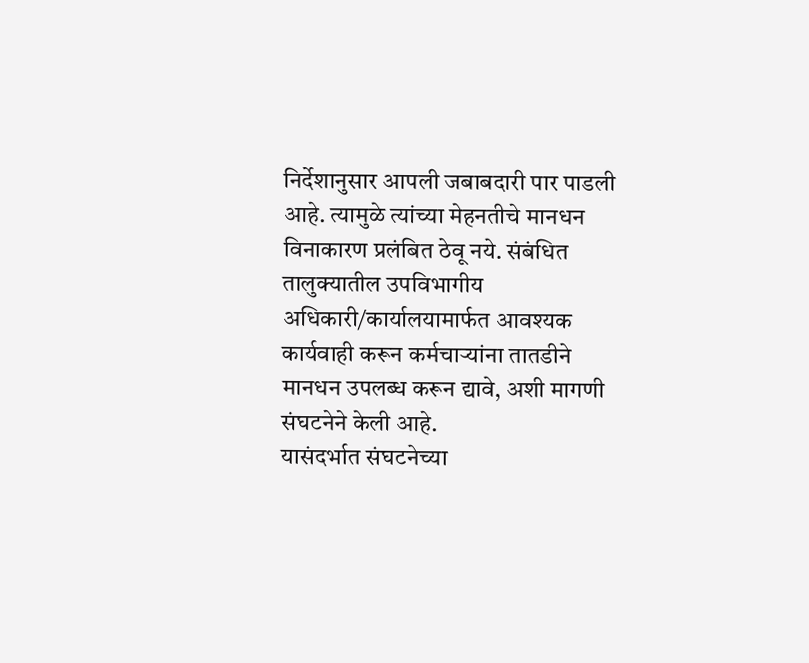निर्देशानुसार आपली जबाबदारी पार पाडली आहे. त्यामुळे त्यांच्या मेहनतीचे मानधन विनाकारण प्रलंबित ठेवू नये. संबंधित तालुक्यातील उपविभागीय अधिकारी/कार्यालयामार्फत आवश्यक कार्यवाही करून कर्मचाऱ्यांना तातडीने मानधन उपलब्ध करून द्यावे, अशी मागणी संघटनेने केली आहे.
यासंदर्भात संघटनेच्या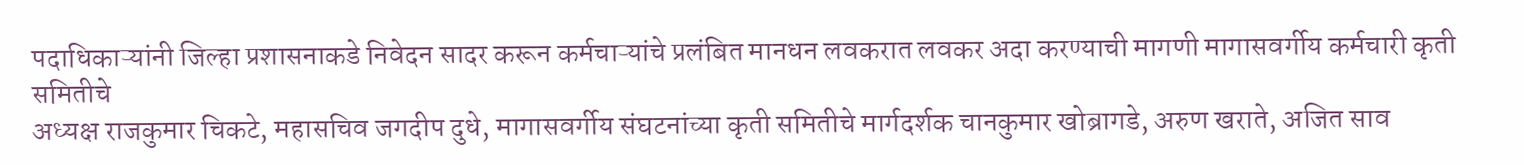पदाधिकाऱ्यांनी जिल्हा प्रशासनाकडे निवेदन सादर करून कर्मचाऱ्यांचे प्रलंबित मानधन लवकरात लवकर अदा करण्याची मागणी मागासवर्गीय कर्मचारी कृती समितीचे
अध्यक्ष राजकुमार चिकटे, महासचिव जगदीप दुधे, मागासवर्गीय संघटनांच्या कृती समितीचे मार्गदर्शक चानकुमार खोब्रागडे, अरुण खराते, अजित साव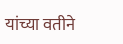यांच्या वतीने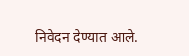निवेदन देण्यात आले.